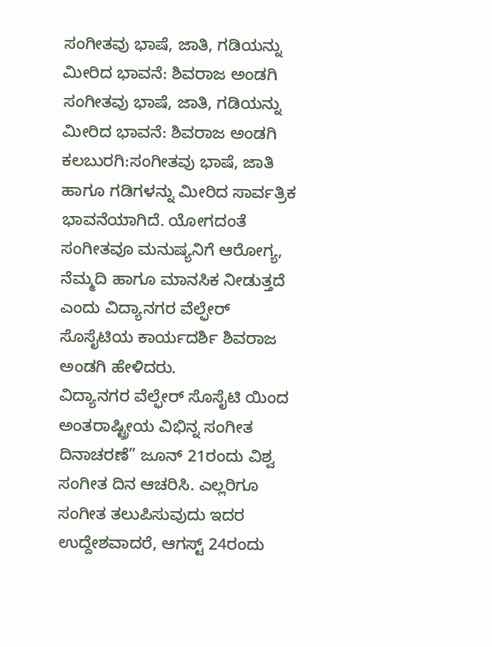ಸಂಗೀತವು ಭಾಷೆ, ಜಾತಿ, ಗಡಿಯನ್ನು ಮೀರಿದ ಭಾವನೆ: ಶಿವರಾಜ ಅಂಡಗಿ
ಸಂಗೀತವು ಭಾಷೆ, ಜಾತಿ, ಗಡಿಯನ್ನು ಮೀರಿದ ಭಾವನೆ: ಶಿವರಾಜ ಅಂಡಗಿ
ಕಲಬುರಗಿ:ಸಂಗೀತವು ಭಾಷೆ, ಜಾತಿ ಹಾಗೂ ಗಡಿಗಳನ್ನು ಮೀರಿದ ಸಾರ್ವತ್ರಿಕ ಭಾವನೆಯಾಗಿದೆ. ಯೋಗದಂತೆ ಸಂಗೀತವೂ ಮನುಷ್ಯನಿಗೆ ಆರೋಗ್ಯ, ನೆಮ್ಮದಿ ಹಾಗೂ ಮಾನಸಿಕ ನೀಡುತ್ತದೆ ಎಂದು ವಿದ್ಯಾನಗರ ವೆಲ್ಫೇರ್ ಸೊಸೈಟಿಯ ಕಾರ್ಯದರ್ಶಿ ಶಿವರಾಜ ಅಂಡಗಿ ಹೇಳಿದರು.
ವಿದ್ಯಾನಗರ ವೆಲ್ಫೇರ್ ಸೊಸೈಟಿ ಯಿಂದ ಅಂತರಾಷ್ಟ್ರೀಯ ವಿಭಿನ್ನ ಸಂಗೀತ ದಿನಾಚರಣೆ” ಜೂನ್ 21ರಂದು ವಿಶ್ವ ಸಂಗೀತ ದಿನ ಆಚರಿಸಿ. ಎಲ್ಲರಿಗೂ ಸಂಗೀತ ತಲುಪಿಸುವುದು ಇದರ ಉದ್ದೇಶವಾದರೆ, ಆಗಸ್ಟ್ 24ರಂದು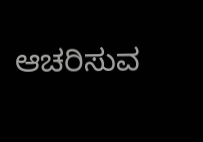ಆಚರಿಸುವ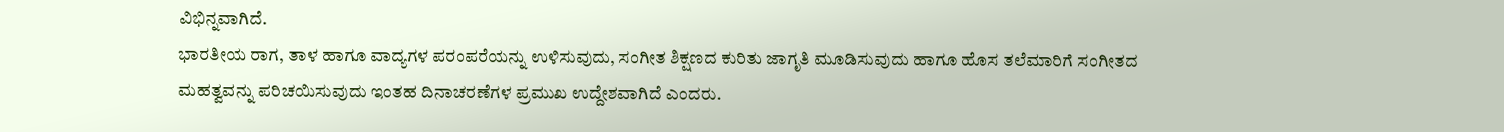ವಿಭಿನ್ನವಾಗಿದೆ.
ಭಾರತೀಯ ರಾಗ, ತಾಳ ಹಾಗೂ ವಾದ್ಯಗಳ ಪರಂಪರೆಯನ್ನು ಉಳಿಸುವುದು, ಸಂಗೀತ ಶಿಕ್ಷಣದ ಕುರಿತು ಜಾಗೃತಿ ಮೂಡಿಸುವುದು ಹಾಗೂ ಹೊಸ ತಲೆಮಾರಿಗೆ ಸಂಗೀತದ ಮಹತ್ವವನ್ನು ಪರಿಚಯಿಸುವುದು ಇಂತಹ ದಿನಾಚರಣೆಗಳ ಪ್ರಮುಖ ಉದ್ದೇಶವಾಗಿದೆ ಎಂದರು.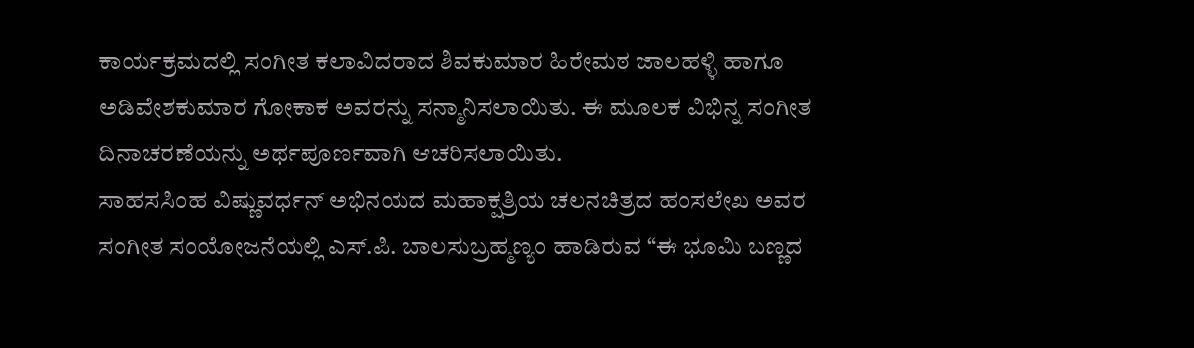ಕಾರ್ಯಕ್ರಮದಲ್ಲಿ ಸಂಗೀತ ಕಲಾವಿದರಾದ ಶಿವಕುಮಾರ ಹಿರೇಮಠ ಜಾಲಹಳ್ಳಿ ಹಾಗೂ ಅಡಿವೇಶಕುಮಾರ ಗೋಕಾಕ ಅವರನ್ನು ಸನ್ಮಾನಿಸಲಾಯಿತು. ಈ ಮೂಲಕ ವಿಭಿನ್ನ ಸಂಗೀತ ದಿನಾಚರಣೆಯನ್ನು ಅರ್ಥಪೂರ್ಣವಾಗಿ ಆಚರಿಸಲಾಯಿತು.
ಸಾಹಸಸಿಂಹ ವಿಷ್ಣುವರ್ಧನ್ ಅಭಿನಯದ ಮಹಾಕ್ಷತ್ರಿಯ ಚಲನಚಿತ್ರದ ಹಂಸಲೇಖ ಅವರ ಸಂಗೀತ ಸಂಯೋಜನೆಯಲ್ಲಿ ಎಸ್.ಪಿ. ಬಾಲಸುಬ್ರಹ್ಮಣ್ಯಂ ಹಾಡಿರುವ “ಈ ಭೂಮಿ ಬಣ್ಣದ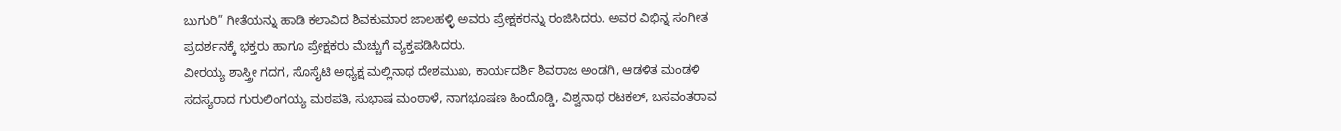ಬುಗುರಿ” ಗೀತೆಯನ್ನು ಹಾಡಿ ಕಲಾವಿದ ಶಿವಕುಮಾರ ಜಾಲಹಳ್ಳಿ ಅವರು ಪ್ರೇಕ್ಷಕರನ್ನು ರಂಜಿಸಿದರು. ಅವರ ವಿಭಿನ್ನ ಸಂಗೀತ ಪ್ರದರ್ಶನಕ್ಕೆ ಭಕ್ತರು ಹಾಗೂ ಪ್ರೇಕ್ಷಕರು ಮೆಚ್ಚುಗೆ ವ್ಯಕ್ತಪಡಿಸಿದರು.
ವೀರಯ್ಯ ಶಾಸ್ತ್ರೀ ಗದಗ, ಸೊಸೈಟಿ ಅಧ್ಯಕ್ಷ ಮಲ್ಲಿನಾಥ ದೇಶಮುಖ, ಕಾರ್ಯದರ್ಶಿ ಶಿವರಾಜ ಅಂಡಗಿ, ಆಡಳಿತ ಮಂಡಳಿ ಸದಸ್ಯರಾದ ಗುರುಲಿಂಗಯ್ಯ ಮಠಪತಿ, ಸುಭಾಷ ಮಂಠಾಳೆ, ನಾಗಭೂಷಣ ಹಿಂದೊಡ್ಡಿ, ವಿಶ್ವನಾಥ ರಟಕಲ್, ಬಸವಂತರಾವ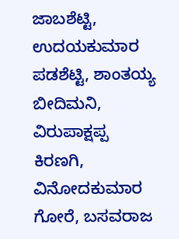ಜಾಬಶೆಟ್ಟಿ, ಉದಯಕುಮಾರ ಪಡಶೆಟ್ಟಿ, ಶಾಂತಯ್ಯ ಬೀದಿಮನಿ, ವಿರುಪಾಕ್ಷಪ್ಪ ಕಿರಣಗಿ, ವಿನೋದಕುಮಾರ ಗೋರೆ, ಬಸವರಾಜ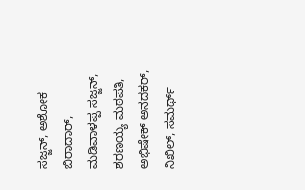ಸಜ್ಜನ್, ಅಶೋಕ ಬಿರಾದಾರ್, ಮಡಿವಾಳಪ್ಪ ಸಜ್ಜನ್, ಶರಣಯ್ಯ ಮಠಪತಿ, ಅಭಿಷೇಕ್ ಅನದಕರ್, ನಿಖಿಲ್, ಸಮರ್ಥ್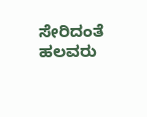ಸೇರಿದಂತೆ ಹಲವರು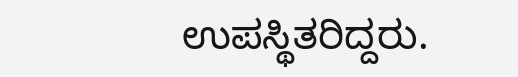ಉಪಸ್ಥಿತರಿದ್ದರು.